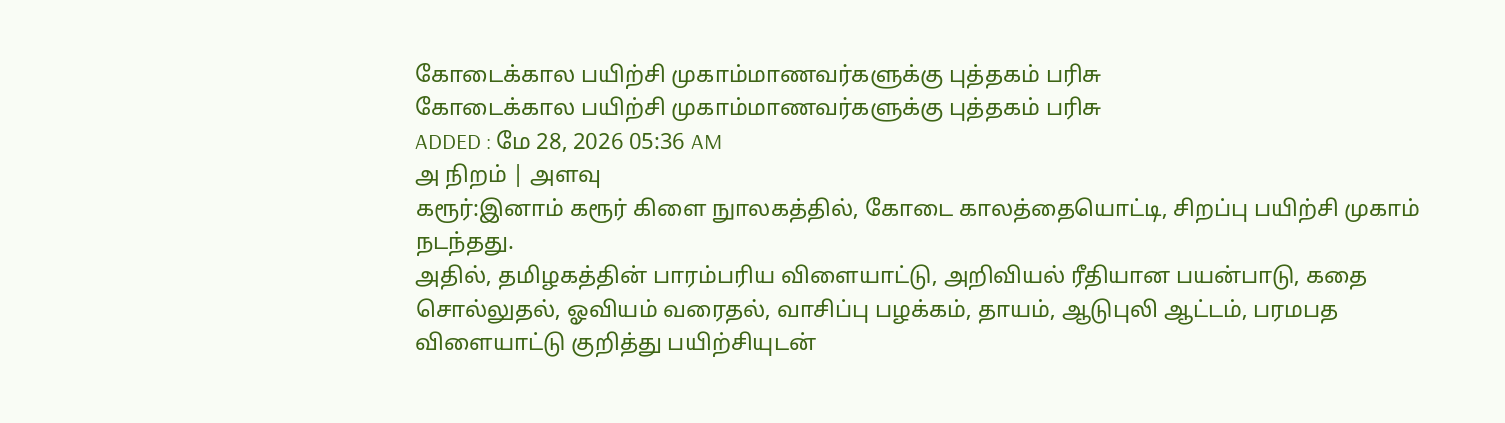கோடைக்கால பயிற்சி முகாம்மாணவர்களுக்கு புத்தகம் பரிசு
கோடைக்கால பயிற்சி முகாம்மாணவர்களுக்கு புத்தகம் பரிசு
ADDED : மே 28, 2026 05:36 AM
அ நிறம் | அளவு
கரூர்:இனாம் கரூர் கிளை நுாலகத்தில், கோடை காலத்தையொட்டி, சிறப்பு பயிற்சி முகாம் நடந்தது.
அதில், தமிழகத்தின் பாரம்பரிய விளையாட்டு, அறிவியல் ரீதியான பயன்பாடு, கதை சொல்லுதல், ஓவியம் வரைதல், வாசிப்பு பழக்கம், தாயம், ஆடுபுலி ஆட்டம், பரமபத விளையாட்டு குறித்து பயிற்சியுடன்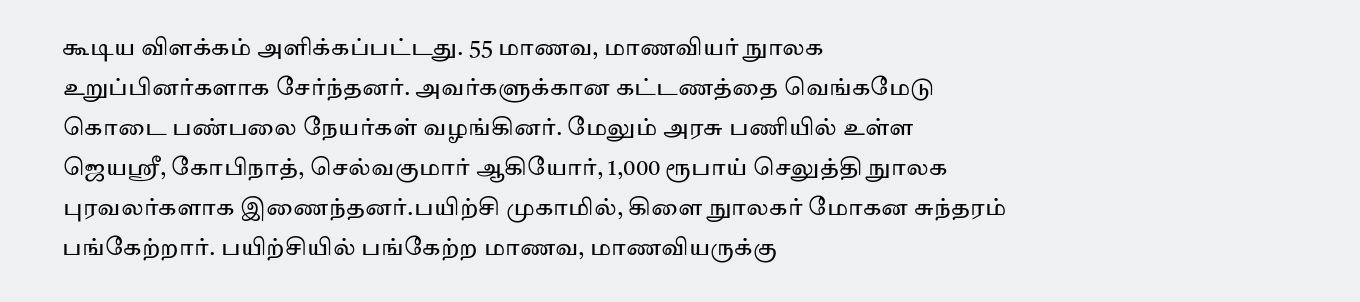கூடிய விளக்கம் அளிக்கப்பட்டது. 55 மாணவ, மாணவியர் நுாலக உறுப்பினர்களாக சேர்ந்தனர். அவர்களுக்கான கட்டணத்தை வெங்கமேடு கொடை பண்பலை நேயர்கள் வழங்கினர். மேலும் அரசு பணியில் உள்ள ஜெயஸ்ரீ, கோபிநாத், செல்வகுமார் ஆகியோர், 1,000 ரூபாய் செலுத்தி நுாலக புரவலர்களாக இணைந்தனர்.பயிற்சி முகாமில், கிளை நுாலகர் மோகன சுந்தரம் பங்கேற்றார். பயிற்சியில் பங்கேற்ற மாணவ, மாணவியருக்கு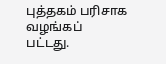புத்தகம் பரிசாக வழங்கப்
பட்டது.